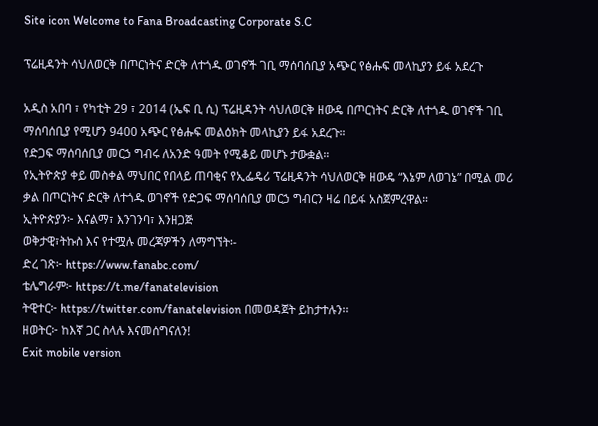Site icon Welcome to Fana Broadcasting Corporate S.C

ፕሬዚዳንት ሳህለወርቅ በጦርነትና ድርቅ ለተጎዱ ወገኖች ገቢ ማሰባሰቢያ አጭር የፅሑፍ መላኪያን ይፋ አደረጉ

አዲስ አበባ ፣ የካቲት 29 ፣ 2014 (ኤፍ ቢ ሲ) ፕሬዚዳንት ሳህለወርቅ ዘውዴ በጦርነትና ድርቅ ለተጎዱ ወገኖች ገቢ ማሰባሰቢያ የሚሆን 9400 አጭር የፅሑፍ መልዕክት መላኪያን ይፋ አደረጉ።
የድጋፍ ማሰባሰቢያ መርኃ ግብሩ ለአንድ ዓመት የሚቆይ መሆኑ ታውቋል።
የኢትዮጵያ ቀይ መስቀል ማህበር የበላይ ጠባቂና የኢፌዴሪ ፕሬዚዳንት ሳህለወርቅ ዘውዴ “እኔም ለወገኔ” በሚል መሪ ቃል በጦርነትና ድርቅ ለተጎዱ ወገኖች የድጋፍ ማሰባሰቢያ መርኃ ግብርን ዛሬ በይፋ አስጀምረዋል።
ኢትዮጵያን፦ እናልማ፣ እንገንባ፣ እንዘጋጅ
ወቅታዊ፣ትኩስ እና የተሟሉ መረጃዎችን ለማግኘት፡-
ድረ ገጽ፦ https://www.fanabc.com/
ቴሌግራም፦ https://t.me/fanatelevision
ትዊተር፦ https://twitter.com/fanatelevision በመወዳጀት ይከታተሉን፡፡
ዘወትር፦ ከእኛ ጋር ስላሉ እናመሰግናለን!
Exit mobile version